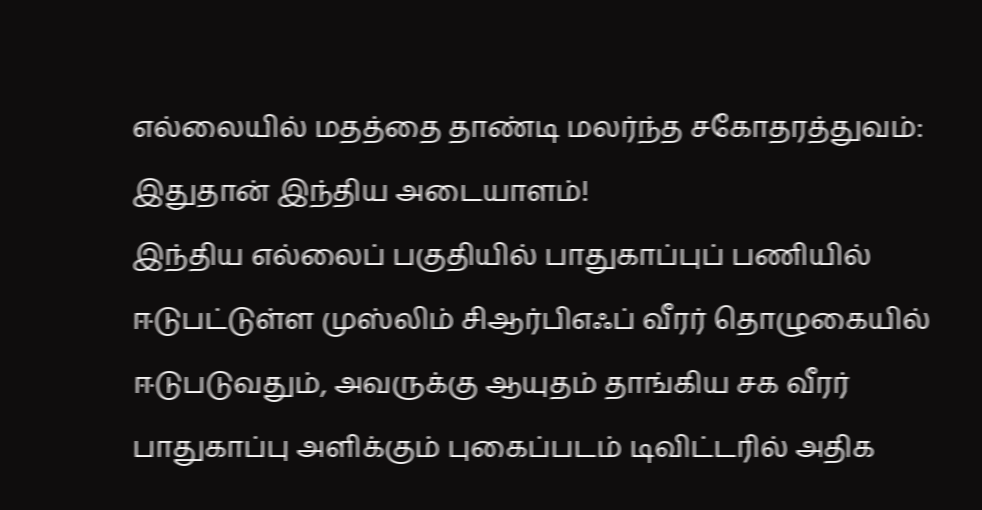எல்லையில் மதத்தை தாண்டி மலர்ந்த சகோதரத்துவம்: இதுதான் இந்திய அடையாளம்!
இந்திய எல்லைப் பகுதியில் பாதுகாப்புப் பணியில் ஈடுபட்டுள்ள முஸ்லிம் சிஆர்பிஎஃப் வீரர் தொழுகையில் ஈடுபடுவதும், அவருக்கு ஆயுதம் தாங்கிய சக வீரர் பாதுகாப்பு அளிக்கும் புகைப்படம் டிவிட்டரில் அதிக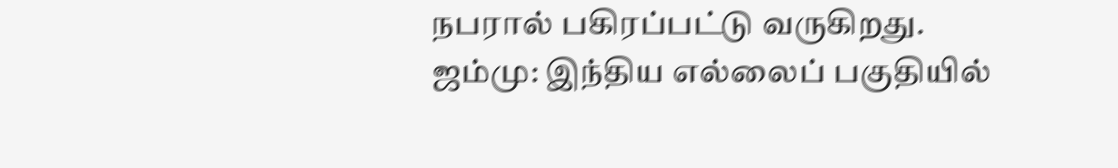நபரால் பகிரப்பட்டு வருகிறது.
ஜம்மு: இந்திய எல்லைப் பகுதியில்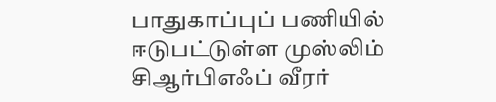பாதுகாப்புப் பணியில் ஈடுபட்டுள்ள முஸ்லிம் சிஆர்பிஎஃப் வீரர்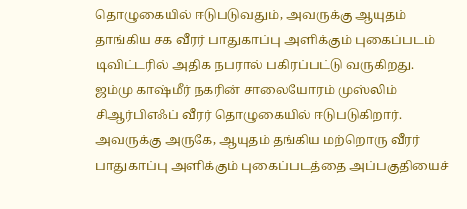தொழுகையில் ஈடுபடுவதும், அவருக்கு ஆயுதம் தாங்கிய சக வீரர் பாதுகாப்பு அளிக்கும் புகைப்படம் டிவிட்டரில் அதிக நபரால் பகிரப்பட்டு வருகிறது.
ஜம்மு காஷ்மீர் நகரின் சாலையோரம் முஸ்லிம் சிஆர்பிஎஃப் வீரர் தொழுகையில் ஈடுபடுகிறார். அவருக்கு அருகே, ஆயுதம் தங்கிய மற்றொரு வீரர் பாதுகாப்பு அளிக்கும் புகைப்படத்தை அப்பகுதியைச்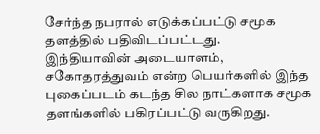சேர்ந்த நபரால் எடுக்கப்பட்டு சமூக தளத்தில் பதிவிடப்பட்டது.
இந்தியாவின் அடையாளம், சகோதரத்துவம் என்ற பெயர்களில் இந்த புகைப்படம் கடந்த சில நாட்களாக சமூக தளங்களில் பகிரப்பட்டு வருகிறது.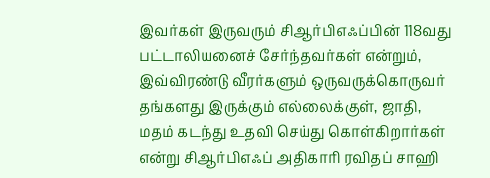இவர்கள் இருவரும் சிஆர்பிஎஃப்பின் 118வது பட்டாலியனைச் சேர்ந்தவர்கள் என்றும், இவ்விரண்டு வீரர்களும் ஒருவருக்கொருவர் தங்களது இருக்கும் எல்லைக்குள், ஜாதி, மதம் கடந்து உதவி செய்து கொள்கிறார்கள் என்று சிஆர்பிஎஃப் அதிகாரி ரவிதப் சாஹி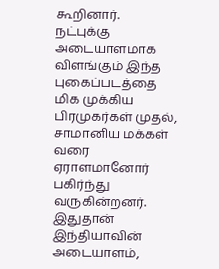கூறினார்.
நட்புக்கு அடையாளமாக விளங்கும் இந்த புகைப்படத்தை மிக முக்கிய பிரமுகர்கள் முதல், சாமானிய மக்கள் வரை ஏராளமானோர் பகிர்ந்து வருகின்றனர். இதுதான் இந்தியாவின் அடையாளம்,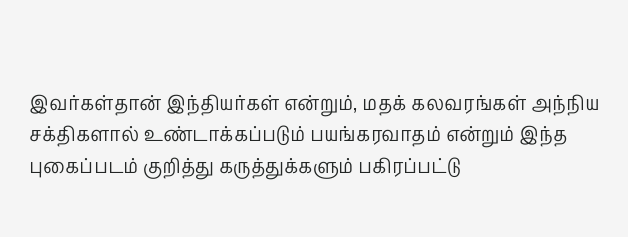இவர்கள்தான் இந்தியர்கள் என்றும், மதக் கலவரங்கள் அந்நிய சக்திகளால் உண்டாக்கப்படும் பயங்கரவாதம் என்றும் இந்த புகைப்படம் குறித்து கருத்துக்களும் பகிரப்பட்டு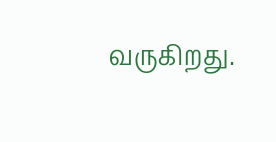வருகிறது.